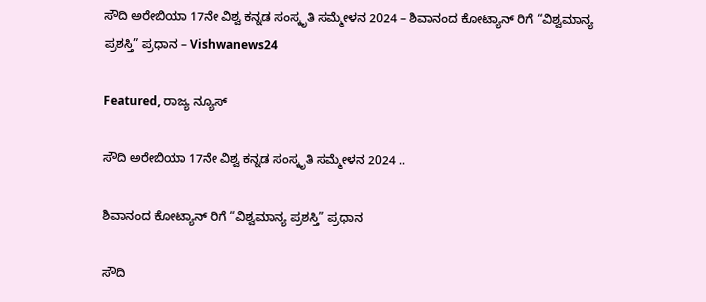ಸೌದಿ ಅರೇಬಿಯಾ 17ನೇ ವಿಶ್ವ ಕನ್ನಡ ಸಂಸ್ಕೃತಿ ಸಮ್ಮೇಳನ 2024 – ಶಿವಾನಂದ ಕೋಟ್ಯಾನ್ ರಿಗೆ “ವಿಶ್ವಮಾನ್ಯ ಪ್ರಶಸ್ತಿ” ಪ್ರಧಾನ – Vishwanews24

Featured, ರಾಜ್ಯ ನ್ಯೂಸ್

ಸೌದಿ ಅರೇಬಿಯಾ 17ನೇ ವಿಶ್ವ ಕನ್ನಡ ಸಂಸ್ಕೃತಿ ಸಮ್ಮೇಳನ 2024 ..

ಶಿವಾನಂದ ಕೋಟ್ಯಾನ್ ರಿಗೆ “ವಿಶ್ವಮಾನ್ಯ ಪ್ರಶಸ್ತಿ” ಪ್ರಧಾನ

ಸೌದಿ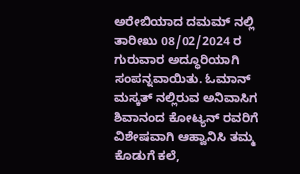ಅರೇಬಿಯಾದ ದಮಮ್ ನಲ್ಲಿ ತಾರೀಖು 08/02/2024 ರ ಗುರುವಾರ ಅದ್ಧೂರಿಯಾಗಿ ಸಂಪನ್ನವಾಯಿತು. ಓಮಾನ್ ಮಸ್ಕತ್ ನಲ್ಲಿರುವ ಅನಿವಾಸಿಗ ಶಿವಾನಂದ ಕೋಟ್ಯನ್ ರವರಿಗೆ ವಿಶೇಷವಾಗಿ ಆಹ್ವಾನಿಸಿ ತಮ್ಮ ಕೊಡುಗೆ ಕಲೆ,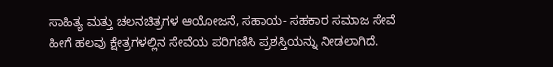ಸಾಹಿತ್ಯ ಮತ್ತು ಚಲನಚಿತ್ರಗಳ ಆಯೋಜನೆ, ಸಹಾಯ- ಸಹಕಾರ ಸಮಾಜ ಸೇವೆ ಹೀಗೆ ಹಲವು ಕ್ಷೇತ್ರಗಳಲ್ಲಿನ ಸೇವೆಯ ಪರಿಗಣಿಸಿ ಪ್ರಶಸ್ತಿಯನ್ನು ನೀಡಲಾಗಿದೆ.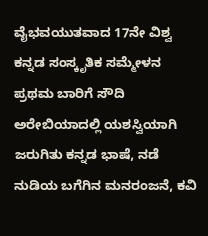ವೈಭವಯುತವಾದ 17ನೇ ವಿಶ್ವ ಕನ್ನಡ ಸಂಸ್ಕೃತಿಕ ಸಮ್ಮೇಳನ ಪ್ರಥಮ ಬಾರಿಗೆ ಸೌದಿ ಅರೇಬಿಯಾದಲ್ಲಿ ಯಶಸ್ವಿಯಾಗಿ ಜರುಗಿತು ಕನ್ನಡ ಭಾಷೆ, ನಡೆ ನುಡಿಯ ಬಗೆಗಿನ ಮನರಂಜನೆ, ಕವಿ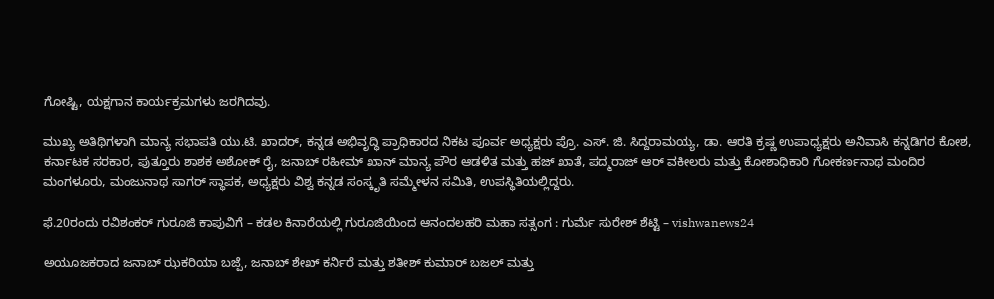ಗೋಷ್ಟಿ, ಯಕ್ಷಗಾನ ಕಾರ್ಯಕ್ರಮಗಳು ಜರಗಿದವು.

ಮುಖ್ಯ ಅತಿಥಿಗಳಾಗಿ ಮಾನ್ಯ ಸಭಾಪತಿ ಯು.ಟಿ. ಖಾದರ್, ಕನ್ನಡ ಅಭಿವೃದ್ಧಿ ಪ್ರಾಧಿಕಾರದ ನಿಕಟ ಪೂರ್ವ ಅಧ್ಯಕ್ಷರು ಪ್ರೊ. ಎಸ್. ಜಿ. ಸಿದ್ದರಾಮಯ್ಯ, ಡಾ. ಆರತಿ ಕ್ರಷ್ಣ ಉಪಾಧ್ಯಕ್ಷರು ಅನಿವಾಸಿ ಕನ್ನಡಿಗರ ಕೋಶ, ಕರ್ನಾಟಕ ಸರಕಾರ, ಪುತ್ತೂರು ಶಾಶಕ ಅಶೋಕ್ ರೈ, ಜನಾಬ್ ರಹೀಮ್ ಖಾನ್ ಮಾನ್ಯ ಪೌರ ಆಡಳಿತ ಮತ್ತು ಹಜ್ ಖಾತೆ, ಪದ್ಮರಾಜ್ ಆರ್ ವಕೀಲರು ಮತ್ತು ಕೋಶಾಧಿಕಾರಿ ಗೋಕರ್ಣನಾಥ ಮಂದಿರ ಮಂಗಳೂರು, ಮಂಜುನಾಥ ಸಾಗರ್ ಸ್ಥಾಪಕ, ಅಧ್ಯಕ್ಷರು ವಿಶ್ವ ಕನ್ನಡ ಸಂಸ್ಕೃತಿ ಸಮ್ಮೇಳನ ಸಮಿತಿ, ಉಪಸ್ಥಿತಿಯಲ್ಲಿದ್ದರು.

ಫೆ.20ರಂದು ರವಿಶಂಕರ್ ಗುರೂಜಿ ಕಾಪುವಿಗೆ – ಕಡಲ ಕಿನಾರೆಯಲ್ಲಿ ಗುರೂಜಿಯಿಂದ ಆನಂದಲಹರಿ ಮಹಾ ಸತ್ಸಂಗ : ಗುರ್ಮೆ ಸುರೇಶ್ ಶೆಟ್ಟಿ – vishwanews24

ಅಯೂಜಕರಾದ ಜನಾಬ್ ಝಕರಿಯಾ ಬಜ್ಪೆ, ಜನಾಬ್ ಶೇಖ್ ಕರ್ನಿರೆ ಮತ್ತು ಶತೀಶ್ ಕುಮಾರ್ ಬಜಲ್ ಮತ್ತು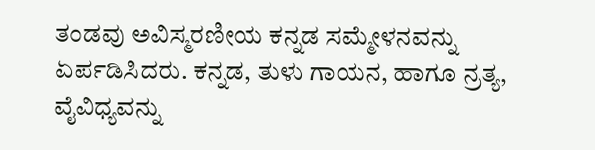ತಂಡವು ಅವಿಸ್ಮರಣೀಯ ಕನ್ನಡ ಸಮ್ಮೇಳನವನ್ನು ಏರ್ಪಡಿಸಿದರು. ಕನ್ನಡ, ತುಳು ಗಾಯನ, ಹಾಗೂ ನ್ರತ್ಯ, ವೈವಿಧ್ಯವನ್ನು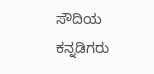ಸೌದಿಯ ಕನ್ನಡಿಗರು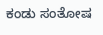ಕಂಡು ಸಂತೋಷ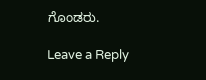ಗೊಂಡರು.

Leave a Reply